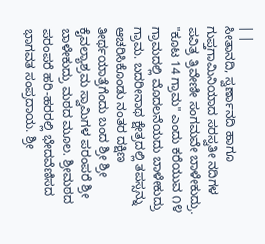| |
ಸೀತಾನದಿ, ಸ್ವರ್ಣಾನದಿ ಹಾಗೂ ಗುಪ್ತಗಾಮಿನಿಯಾದ ಸರಸ್ವತೀ ನದಿಗಳ ಪವಿತ್ರ ತ್ರಿವೇಣೀ ಸಂಗಮವೇ ಬಾಳೇಕುದ್ರು. "ಕೂಟ 14 ಗ್ರಾಮ" ಎಂದು ಕರೆಯುವ ೧೪ ಗ್ರಾಮದಲ್ಲಿ ಮೊದಲನೆಯದು ಬಾಳೇಕುದ್ರು ಗ್ರಾಮ. ಬದರೀನಾಥ ಕ್ಷೇತ್ರದಲ್ಲಿ ತಪಸ್ಸನ್ನು ಆಚರಿಸಿಕೊಂಡು ನಂತರ ದಕ್ಷಿಣ ತೀರ್ಥಯಾತ್ರೆಗೆಂದು ಬಂದ ಶ್ರೀ ಶ್ರೀ ಕೈವಲ್ಯಾಶ್ರಮ ಸ್ವಾಮಿಗಳ ಪರಂಪರೆ ಶ್ರೀ ಬಾಳೇಕುದ್ರು ಮಠದ ಮೂಲ. ಶ್ರೀಮಠದ ಪರಂಪರೆ ಹರಿ-ಹರರಲ್ಲಿ ಭೇದವೆಣಿಸದ ಭಾಗವತ ಸಂಪ್ರದಾಯ. ಶ್ರೀ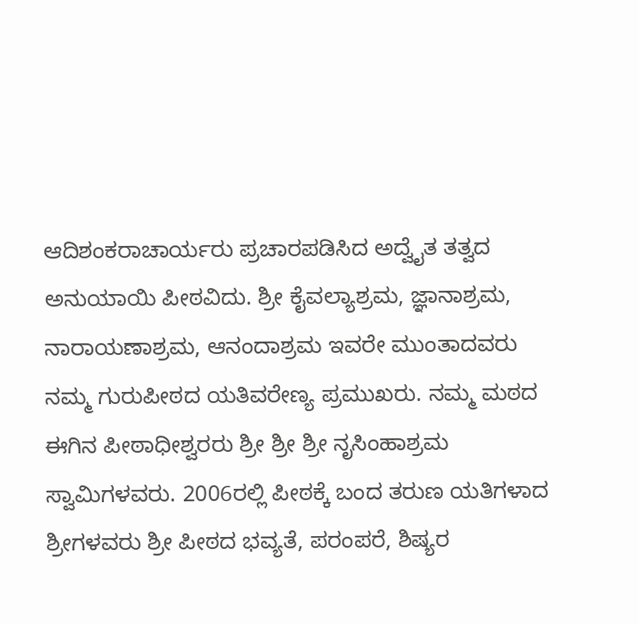ಆದಿಶಂಕರಾಚಾರ್ಯರು ಪ್ರಚಾರಪಡಿಸಿದ ಅದ್ವೈತ ತತ್ವದ ಅನುಯಾಯಿ ಪೀಠವಿದು. ಶ್ರೀ ಕೈವಲ್ಯಾಶ್ರಮ, ಜ್ಞಾನಾಶ್ರಮ, ನಾರಾಯಣಾಶ್ರಮ, ಆನಂದಾಶ್ರಮ ಇವರೇ ಮುಂತಾದವರು ನಮ್ಮ ಗುರುಪೀಠದ ಯತಿವರೇಣ್ಯ ಪ್ರಮುಖರು. ನಮ್ಮ ಮಠದ ಈಗಿನ ಪೀಠಾಧೀಶ್ವರರು ಶ್ರೀ ಶ್ರೀ ಶ್ರೀ ನೃಸಿಂಹಾಶ್ರಮ ಸ್ವಾಮಿಗಳವರು. 2006ರಲ್ಲಿ ಪೀಠಕ್ಕೆ ಬಂದ ತರುಣ ಯತಿಗಳಾದ ಶ್ರೀಗಳವರು ಶ್ರೀ ಪೀಠದ ಭವ್ಯತೆ, ಪರಂಪರೆ, ಶಿಷ್ಯರ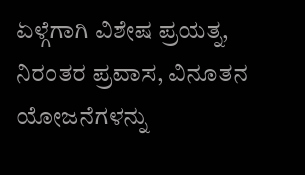ಏಳ್ಗೆಗಾಗಿ ವಿಶೇಷ ಪ್ರಯತ್ನ, ನಿರಂತರ ಪ್ರವಾಸ, ವಿನೂತನ ಯೋಜನೆಗಳನ್ನು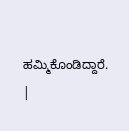ಹಮ್ಮಿಕೊಂಡಿದ್ದಾರೆ.
|